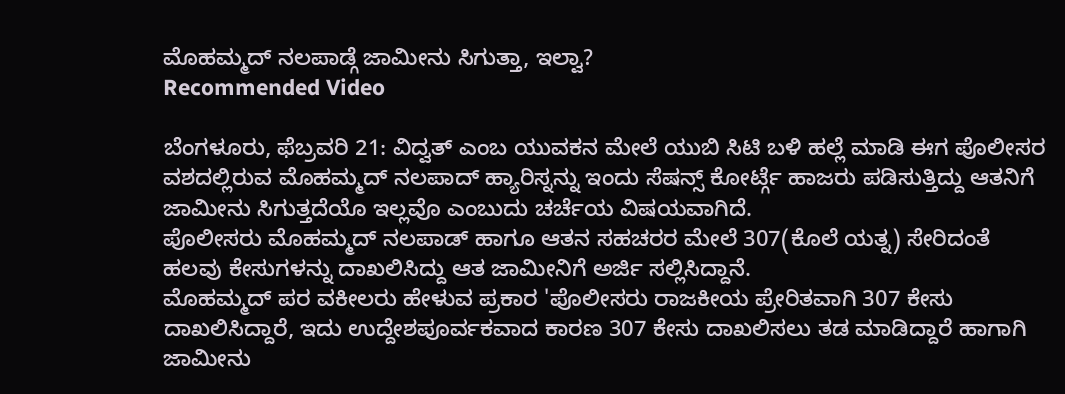ಮೊಹಮ್ಮದ್ ನಲಪಾಡ್ಗೆ ಜಾಮೀನು ಸಿಗುತ್ತಾ, ಇಲ್ವಾ?
Recommended Video

ಬೆಂಗಳೂರು, ಫೆಬ್ರವರಿ 21: ವಿದ್ವತ್ ಎಂಬ ಯುವಕನ ಮೇಲೆ ಯುಬಿ ಸಿಟಿ ಬಳಿ ಹಲ್ಲೆ ಮಾಡಿ ಈಗ ಪೊಲೀಸರ ವಶದಲ್ಲಿರುವ ಮೊಹಮ್ಮದ್ ನಲಪಾದ್ ಹ್ಯಾರಿಸ್ನನ್ನು ಇಂದು ಸೆಷನ್ಸ್ ಕೋರ್ಟ್ಗೆ ಹಾಜರು ಪಡಿಸುತ್ತಿದ್ದು ಆತನಿಗೆ ಜಾಮೀನು ಸಿಗುತ್ತದೆಯೊ ಇಲ್ಲವೊ ಎಂಬುದು ಚರ್ಚೆಯ ವಿಷಯವಾಗಿದೆ.
ಪೊಲೀಸರು ಮೊಹಮ್ಮದ್ ನಲಪಾಡ್ ಹಾಗೂ ಆತನ ಸಹಚರರ ಮೇಲೆ 307(ಕೊಲೆ ಯತ್ನ) ಸೇರಿದಂತೆ ಹಲವು ಕೇಸುಗಳನ್ನು ದಾಖಲಿಸಿದ್ದು ಆತ ಜಾಮೀನಿಗೆ ಅರ್ಜಿ ಸಲ್ಲಿಸಿದ್ದಾನೆ.
ಮೊಹಮ್ಮದ್ ಪರ ವಕೀಲರು ಹೇಳುವ ಪ್ರಕಾರ 'ಪೊಲೀಸರು ರಾಜಕೀಯ ಪ್ರೇರಿತವಾಗಿ 307 ಕೇಸು ದಾಖಲಿಸಿದ್ದಾರೆ, ಇದು ಉದ್ದೇಶಪೂರ್ವಕವಾದ ಕಾರಣ 307 ಕೇಸು ದಾಖಲಿಸಲು ತಡ ಮಾಡಿದ್ದಾರೆ ಹಾಗಾಗಿ ಜಾಮೀನು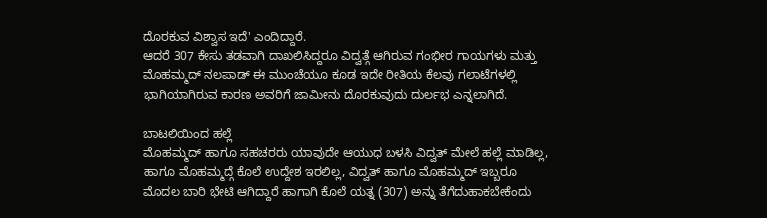ದೊರಕುವ ವಿಶ್ವಾಸ ಇದೆ' ಎಂದಿದ್ದಾರೆ.
ಆದರೆ 307 ಕೇಸು ತಡವಾಗಿ ದಾಖಲಿಸಿದ್ದರೂ ವಿದ್ವತ್ಗೆ ಆಗಿರುವ ಗಂಭೀರ ಗಾಯಗಳು ಮತ್ತು ಮೊಹಮ್ಮದ್ ನಲಪಾಡ್ ಈ ಮುಂಚೆಯೂ ಕೂಡ ಇದೇ ರೀತಿಯ ಕೆಲವು ಗಲಾಟೆಗಳಲ್ಲಿ ಭಾಗಿಯಾಗಿರುವ ಕಾರಣ ಅವರಿಗೆ ಜಾಮೀನು ದೊರಕುವುದು ದುರ್ಲಭ ಎನ್ನಲಾಗಿದೆ.

ಬಾಟಲಿಯಿಂದ ಹಲ್ಲೆ
ಮೊಹಮ್ಮದ್ ಹಾಗೂ ಸಹಚರರು ಯಾವುದೇ ಆಯುಧ ಬಳಸಿ ವಿದ್ವತ್ ಮೇಲೆ ಹಲ್ಲೆ ಮಾಡಿಲ್ಲ, ಹಾಗೂ ಮೊಹಮ್ಮದ್ಗೆ ಕೊಲೆ ಉದ್ದೇಶ ಇರಲಿಲ್ಲ, ವಿದ್ವತ್ ಹಾಗೂ ಮೊಹಮ್ಮದ್ ಇಬ್ಬರೂ ಮೊದಲ ಬಾರಿ ಭೇಟಿ ಆಗಿದ್ದಾರೆ ಹಾಗಾಗಿ ಕೊಲೆ ಯತ್ನ (307) ಅನ್ನು ತೆಗೆದುಹಾಕಬೇಕೆಂದು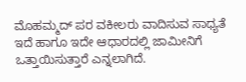ಮೊಹಮ್ಮದ್ ಪರ ವಕೀಲರು ವಾದಿಸುವ ಸಾಧ್ಯತೆ ಇದೆ ಹಾಗೂ ಇದೇ ಆಧಾರದಲ್ಲಿ ಜಾಮೀನಿಗೆ ಒತ್ತಾಯಿಸುತ್ತಾರೆ ಎನ್ನಲಾಗಿದೆ.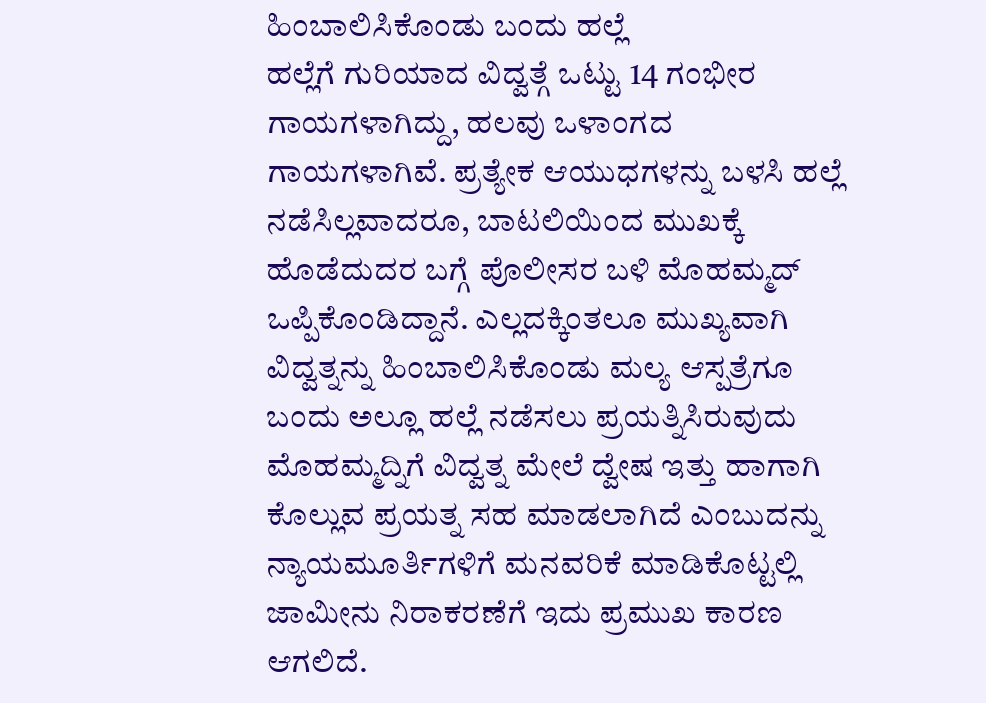ಹಿಂಬಾಲಿಸಿಕೊಂಡು ಬಂದು ಹಲ್ಲೆ
ಹಲ್ಲೆಗೆ ಗುರಿಯಾದ ವಿದ್ವತ್ಗೆ ಒಟ್ಟು 14 ಗಂಭೀರ ಗಾಯಗಳಾಗಿದ್ದು, ಹಲವು ಒಳಾಂಗದ ಗಾಯಗಳಾಗಿವೆ. ಪ್ರತ್ಯೇಕ ಆಯುಧಗಳನ್ನು ಬಳಸಿ ಹಲ್ಲೆ ನಡೆಸಿಲ್ಲವಾದರೂ, ಬಾಟಲಿಯಿಂದ ಮುಖಕ್ಕೆ ಹೊಡೆದುದರ ಬಗ್ಗೆ ಪೊಲೀಸರ ಬಳಿ ಮೊಹಮ್ಮದ್ ಒಪ್ಪಿಕೊಂಡಿದ್ದಾನೆ. ಎಲ್ಲದಕ್ಕಿಂತಲೂ ಮುಖ್ಯವಾಗಿ ವಿದ್ವತ್ನನ್ನು ಹಿಂಬಾಲಿಸಿಕೊಂಡು ಮಲ್ಯ ಆಸ್ಪತ್ರೆಗೂ ಬಂದು ಅಲ್ಲೂ ಹಲ್ಲೆ ನಡೆಸಲು ಪ್ರಯತ್ನಿಸಿರುವುದು ಮೊಹಮ್ಮದ್ನಿಗೆ ವಿದ್ವತ್ನ ಮೇಲೆ ದ್ವೇಷ ಇತ್ತು ಹಾಗಾಗಿ ಕೊಲ್ಲುವ ಪ್ರಯತ್ನ ಸಹ ಮಾಡಲಾಗಿದೆ ಎಂಬುದನ್ನು ನ್ಯಾಯಮೂರ್ತಿಗಳಿಗೆ ಮನವರಿಕೆ ಮಾಡಿಕೊಟ್ಟಲ್ಲಿ ಜಾಮೀನು ನಿರಾಕರಣೆಗೆ ಇದು ಪ್ರಮುಖ ಕಾರಣ ಆಗಲಿದೆ.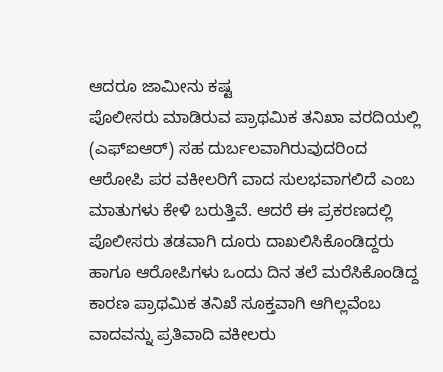ಆದರೂ ಜಾಮೀನು ಕಷ್ಟ
ಪೊಲೀಸರು ಮಾಡಿರುವ ಪ್ರಾಥಮಿಕ ತನಿಖಾ ವರದಿಯಲ್ಲಿ (ಎಫ್ಐಆರ್) ಸಹ ದುರ್ಬಲವಾಗಿರುವುದರಿಂದ ಆರೋಪಿ ಪರ ವಕೀಲರಿಗೆ ವಾದ ಸುಲಭವಾಗಲಿದೆ ಎಂಬ ಮಾತುಗಳು ಕೇಳಿ ಬರುತ್ತಿವೆ. ಆದರೆ ಈ ಪ್ರಕರಣದಲ್ಲಿ ಪೊಲೀಸರು ತಡವಾಗಿ ದೂರು ದಾಖಲಿಸಿಕೊಂಡಿದ್ದರು ಹಾಗೂ ಆರೋಪಿಗಳು ಒಂದು ದಿನ ತಲೆ ಮರೆಸಿಕೊಂಡಿದ್ದ ಕಾರಣ ಪ್ರಾಥಮಿಕ ತನಿಖೆ ಸೂಕ್ತವಾಗಿ ಆಗಿಲ್ಲವೆಂಬ ವಾದವನ್ನು ಪ್ರತಿವಾದಿ ವಕೀಲರು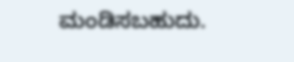ಮಂಡಿಸಬಹುದು.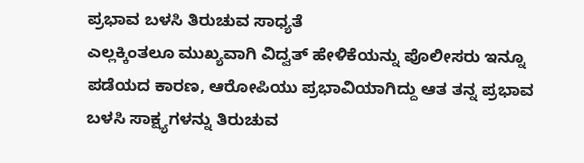ಪ್ರಭಾವ ಬಳಸಿ ತಿರುಚುವ ಸಾಧ್ಯತೆ
ಎಲ್ಲಕ್ಕಿಂತಲೂ ಮುಖ್ಯವಾಗಿ ವಿದ್ವತ್ ಹೇಳಿಕೆಯನ್ನು ಪೊಲೀಸರು ಇನ್ನೂ ಪಡೆಯದ ಕಾರಣ, ಆರೋಪಿಯು ಪ್ರಭಾವಿಯಾಗಿದ್ದು ಆತ ತನ್ನ ಪ್ರಭಾವ ಬಳಸಿ ಸಾಕ್ಷ್ಯಗಳನ್ನು ತಿರುಚುವ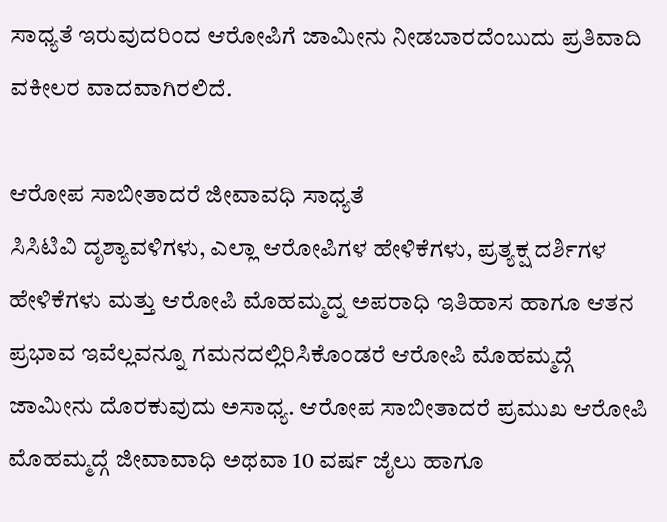ಸಾಧ್ಯತೆ ಇರುವುದರಿಂದ ಆರೋಪಿಗೆ ಜಾಮೀನು ನೀಡಬಾರದೆಂಬುದು ಪ್ರತಿವಾದಿ ವಕೀಲರ ವಾದವಾಗಿರಲಿದೆ.

ಆರೋಪ ಸಾಬೀತಾದರೆ ಜೀವಾವಧಿ ಸಾಧ್ಯತೆ
ಸಿಸಿಟಿವಿ ದೃಶ್ಯಾವಳಿಗಳು, ಎಲ್ಲಾ ಆರೋಪಿಗಳ ಹೇಳಿಕೆಗಳು, ಪ್ರತ್ಯಕ್ಷ ದರ್ಶಿಗಳ ಹೇಳಿಕೆಗಳು ಮತ್ತು ಆರೋಪಿ ಮೊಹಮ್ಮದ್ನ ಅಪರಾಧಿ ಇತಿಹಾಸ ಹಾಗೂ ಆತನ ಪ್ರಭಾವ ಇವೆಲ್ಲವನ್ನೂ ಗಮನದಲ್ಲಿರಿಸಿಕೊಂಡರೆ ಆರೋಪಿ ಮೊಹಮ್ಮದ್ಗೆ ಜಾಮೀನು ದೊರಕುವುದು ಅಸಾಧ್ಯ. ಆರೋಪ ಸಾಬೀತಾದರೆ ಪ್ರಮುಖ ಆರೋಪಿ ಮೊಹಮ್ಮದ್ಗೆ ಜೀವಾವಾಧಿ ಅಥವಾ 10 ವರ್ಷ ಜೈಲು ಹಾಗೂ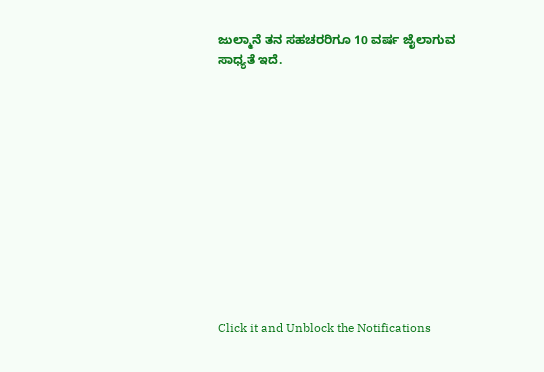ಜುಲ್ಮಾನೆ ತನ ಸಹಚರರಿಗೂ 10 ವರ್ಷ ಜೈಲಾಗುವ ಸಾಧ್ಯತೆ ಇದೆ.












Click it and Unblock the Notifications